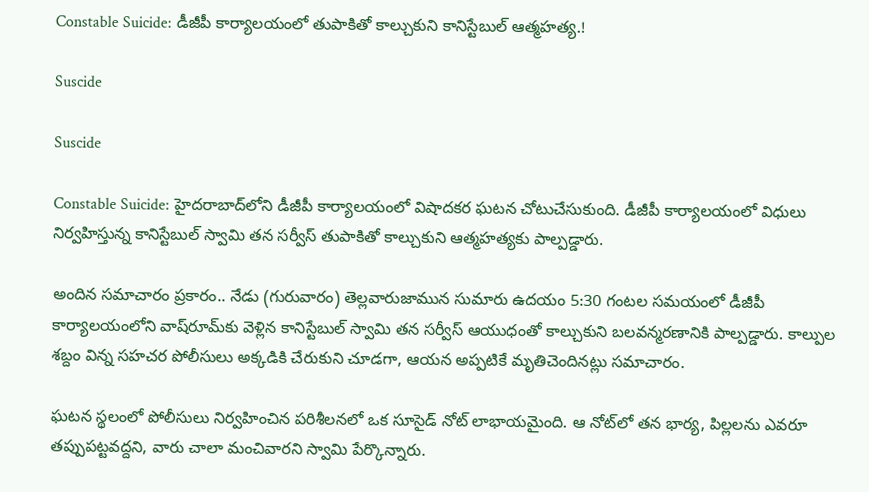Constable Suicide: డీజీపీ కార్యాలయంలో తుపాకితో కాల్చుకుని కానిస్టేబుల్ ఆత్మహత్య.!

Suscide

Suscide

Constable Suicide: హైదరాబాద్‌లోని డీజీపీ కార్యాలయంలో విషాదకర ఘటన చోటుచేసుకుంది. డీజీపీ కార్యాలయంలో విధులు నిర్వహిస్తున్న కానిస్టేబుల్ స్వామి తన సర్వీస్ తుపాకితో కాల్చుకుని ఆత్మహత్యకు పాల్పడ్డారు.

అందిన సమాచారం ప్రకారం.. నేడు (గురువారం) తెల్లవారుజామున సుమారు ఉదయం 5:30 గంటల సమయంలో డీజీపీ కార్యాలయంలోని వాష్‌రూమ్‌కు వెళ్లిన కానిస్టేబుల్ స్వామి తన సర్వీస్ ఆయుధంతో కాల్చుకుని బలవన్మరణానికి పాల్పడ్డారు. కాల్పుల శబ్దం విన్న సహచర పోలీసులు అక్కడికి చేరుకుని చూడగా, ఆయన అప్పటికే మృతిచెందినట్లు సమాచారం.

ఘటన స్థలంలో పోలీసులు నిర్వహించిన పరిశీలనలో ఒక సూసైడ్ నోట్ లాభాయమైంది. ఆ నోట్‌లో తన భార్య, పిల్లలను ఎవరూ తప్పుపట్టవద్దని, వారు చాలా మంచివారని స్వామి పేర్కొన్నారు.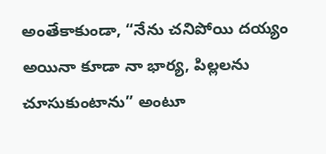అంతేకాకుండా, “నేను చనిపోయి దయ్యం అయినా కూడా నా భార్య, పిల్లలను చూసుకుంటాను” అంటూ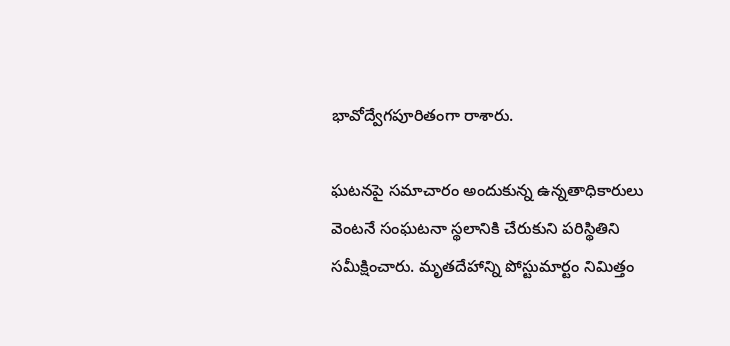భావోద్వేగపూరితంగా రాశారు.

ఘటనపై సమాచారం అందుకున్న ఉన్నతాధికారులు వెంటనే సంఘటనా స్థలానికి చేరుకుని పరిస్థితిని సమీక్షించారు. మృతదేహాన్ని పోస్టుమార్టం నిమిత్తం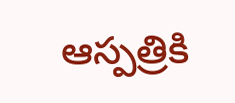ఆస్పత్రికి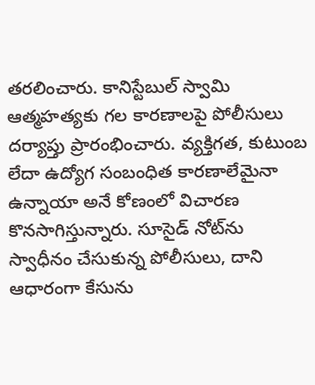తరలించారు. కానిస్టేబుల్ స్వామి ఆత్మహత్యకు గల కారణాలపై పోలీసులు దర్యాప్తు ప్రారంభించారు. వ్యక్తిగత, కుటుంబ లేదా ఉద్యోగ సంబంధిత కారణాలేమైనా ఉన్నాయా అనే కోణంలో విచారణ కొనసాగిస్తున్నారు. సూసైడ్ నోట్‌ను స్వాధీనం చేసుకున్న పోలీసులు, దాని ఆధారంగా కేసును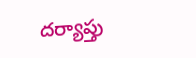దర్యాప్తు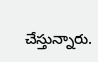చేస్తున్నారు.